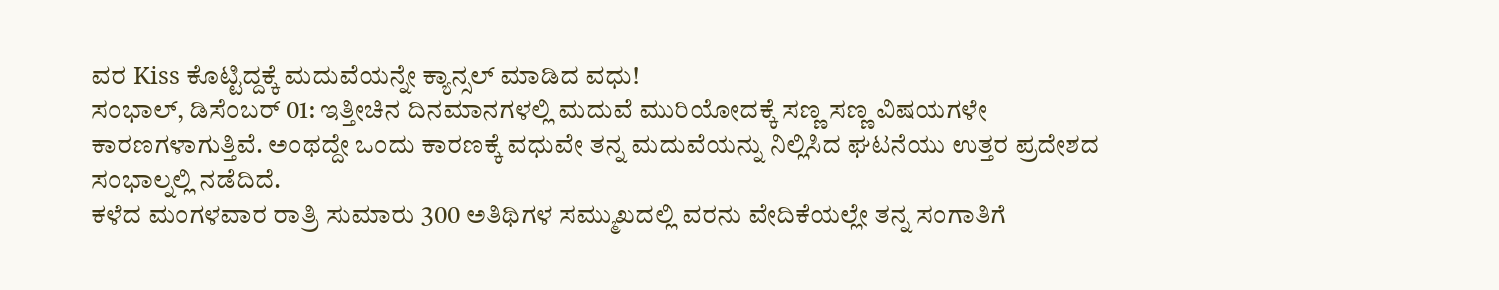ವರ Kiss ಕೊಟ್ಟಿದ್ದಕ್ಕೆ ಮದುವೆಯನ್ನೇ ಕ್ಯಾನ್ಸಲ್ ಮಾಡಿದ ವಧು!
ಸಂಭಾಲ್, ಡಿಸೆಂಬರ್ 01: ಇತ್ತೀಚಿನ ದಿನಮಾನಗಳಲ್ಲಿ ಮದುವೆ ಮುರಿಯೋದಕ್ಕೆ ಸಣ್ಣ ಸಣ್ಣ ವಿಷಯಗಳೇ ಕಾರಣಗಳಾಗುತ್ತಿವೆ. ಅಂಥದ್ದೇ ಒಂದು ಕಾರಣಕ್ಕೆ ವಧುವೇ ತನ್ನ ಮದುವೆಯನ್ನು ನಿಲ್ಲಿಸಿದ ಘಟನೆಯು ಉತ್ತರ ಪ್ರದೇಶದ ಸಂಭಾಲ್ನಲ್ಲಿ ನಡೆದಿದೆ.
ಕಳೆದ ಮಂಗಳವಾರ ರಾತ್ರಿ ಸುಮಾರು 300 ಅತಿಥಿಗಳ ಸಮ್ಮುಖದಲ್ಲಿ ವರನು ವೇದಿಕೆಯಲ್ಲೇ ತನ್ನ ಸಂಗಾತಿಗೆ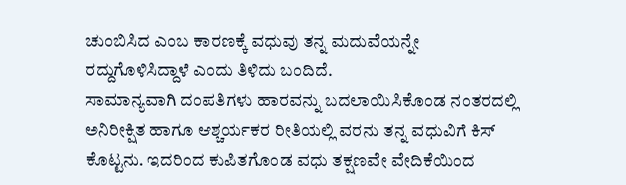ಚುಂಬಿಸಿದ ಎಂಬ ಕಾರಣಕ್ಕೆ ವಧುವು ತನ್ನ ಮದುವೆಯನ್ನೇ ರದ್ದುಗೊಳಿಸಿದ್ದಾಳೆ ಎಂದು ತಿಳಿದು ಬಂದಿದೆ.
ಸಾಮಾನ್ಯವಾಗಿ ದಂಪತಿಗಳು ಹಾರವನ್ನು ಬದಲಾಯಿಸಿಕೊಂಡ ನಂತರದಲ್ಲಿ ಅನಿರೀಕ್ಷಿತ ಹಾಗೂ ಆಶ್ಚರ್ಯಕರ ರೀತಿಯಲ್ಲಿ ವರನು ತನ್ನ ವಧುವಿಗೆ ಕಿಸ್ ಕೊಟ್ಟನು. ಇದರಿಂದ ಕುಪಿತಗೊಂಡ ವಧು ತಕ್ಷಣವೇ ವೇದಿಕೆಯಿಂದ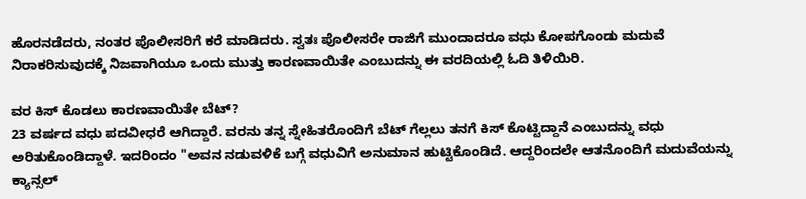ಹೊರನಡೆದರು, ನಂತರ ಪೊಲೀಸರಿಗೆ ಕರೆ ಮಾಡಿದರು. ಸ್ವತಃ ಪೊಲೀಸರೇ ರಾಜಿಗೆ ಮುಂದಾದರೂ ವಧು ಕೋಪಗೊಂಡು ಮದುವೆ ನಿರಾಕರಿಸುವುದಕ್ಕೆ ನಿಜವಾಗಿಯೂ ಒಂದು ಮುತ್ತು ಕಾರಣವಾಯಿತೇ ಎಂಬುದನ್ನು ಈ ವರದಿಯಲ್ಲಿ ಓದಿ ತಿಳಿಯಿರಿ.

ವರ ಕಿಸ್ ಕೊಡಲು ಕಾರಣವಾಯಿತೇ ಬೆಟ್?
23 ವರ್ಷದ ವಧು ಪದವೀಧರೆ ಆಗಿದ್ದಾರೆ. ವರನು ತನ್ನ ಸ್ನೇಹಿತರೊಂದಿಗೆ ಬೆಟ್ ಗೆಲ್ಲಲು ತನಗೆ ಕಿಸ್ ಕೊಟ್ಟಿದ್ದಾನೆ ಎಂಬುದನ್ನು ವಧು ಅರಿತುಕೊಂಡಿದ್ದಾಳೆ. ಇದರಿಂದಂ "ಅವನ ನಡುವಳಿಕೆ ಬಗ್ಗೆ ವಧುವಿಗೆ ಅನುಮಾನ ಹುಟ್ಟಿಕೊಂಡಿದೆ. ಆದ್ದರಿಂದಲೇ ಆತನೊಂದಿಗೆ ಮದುವೆಯನ್ನು ಕ್ಯಾನ್ಸಲ್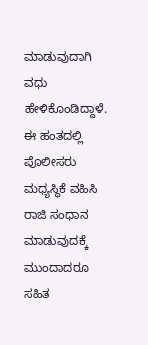ಮಾಡುವುದಾಗಿ ವಧು ಹೇಳಿಕೊಂಡಿದ್ದಾಳೆ. ಈ ಹಂತದಲ್ಲಿ ಪೊಲೀಸರು ಮಧ್ಯಸ್ಥಿಕೆ ವಹಿಸಿ ರಾಜಿ ಸಂಧಾನ ಮಾಡುವುದಕ್ಕೆ ಮುಂದಾದರೂ ಸಹಿತ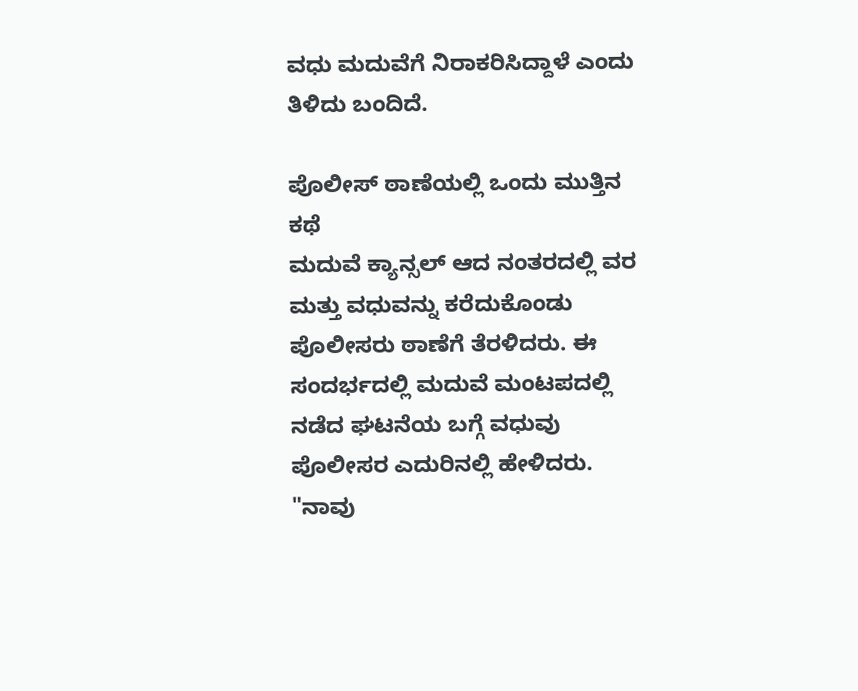ವಧು ಮದುವೆಗೆ ನಿರಾಕರಿಸಿದ್ದಾಳೆ ಎಂದು ತಿಳಿದು ಬಂದಿದೆ.

ಪೊಲೀಸ್ ಠಾಣೆಯಲ್ಲಿ ಒಂದು ಮುತ್ತಿನ ಕಥೆ
ಮದುವೆ ಕ್ಯಾನ್ಸಲ್ ಆದ ನಂತರದಲ್ಲಿ ವರ ಮತ್ತು ವಧುವನ್ನು ಕರೆದುಕೊಂಡು ಪೊಲೀಸರು ಠಾಣೆಗೆ ತೆರಳಿದರು. ಈ ಸಂದರ್ಭದಲ್ಲಿ ಮದುವೆ ಮಂಟಪದಲ್ಲಿ ನಡೆದ ಘಟನೆಯ ಬಗ್ಗೆ ವಧುವು ಪೊಲೀಸರ ಎದುರಿನಲ್ಲಿ ಹೇಳಿದರು. "ನಾವು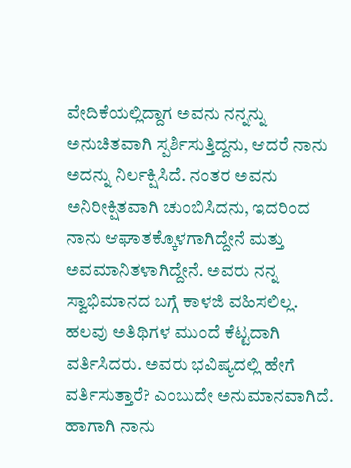ವೇದಿಕೆಯಲ್ಲಿದ್ದಾಗ ಅವನು ನನ್ನನ್ನು ಅನುಚಿತವಾಗಿ ಸ್ಪರ್ಶಿಸುತ್ತಿದ್ದನು, ಆದರೆ ನಾನು ಅದನ್ನು ನಿರ್ಲಕ್ಷಿಸಿದೆ. ನಂತರ ಅವನು ಅನಿರೀಕ್ಷಿತವಾಗಿ ಚುಂಬಿಸಿದನು, ಇದರಿಂದ ನಾನು ಆಘಾತಕ್ಕೊಳಗಾಗಿದ್ದೇನೆ ಮತ್ತು ಅವಮಾನಿತಳಾಗಿದ್ದೇನೆ. ಅವರು ನನ್ನ ಸ್ವಾಭಿಮಾನದ ಬಗ್ಗೆ ಕಾಳಜಿ ವಹಿಸಲಿಲ್ಲ. ಹಲವು ಅತಿಥಿಗಳ ಮುಂದೆ ಕೆಟ್ಟದಾಗಿ ವರ್ತಿಸಿದರು. ಅವರು ಭವಿಷ್ಯದಲ್ಲಿ ಹೇಗೆ ವರ್ತಿಸುತ್ತಾರೆ? ಎಂಬುದೇ ಅನುಮಾನವಾಗಿದೆ. ಹಾಗಾಗಿ ನಾನು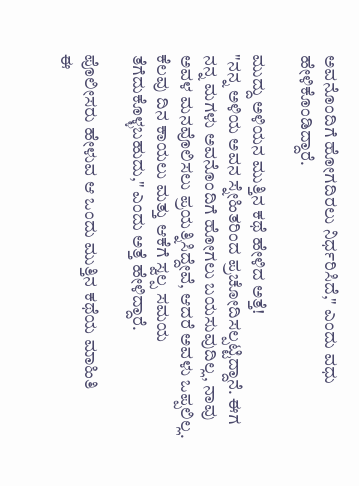ಅವನೊಂದಿಗೆ ಹೋಗದಿರಲು ನಿರ್ಧರಿಸಿದೆ," ಎಂದು ವಧು ಹೇಳಿಕೊಂಡಿದ್ದಾರೆ.

ಮುದ್ದು ಅಳಿಯನ ಮುತ್ತಿನ ಕಥೆ ಹೇಳಿದ ಅತ್ತೆ!
"ನನ್ನ ಅಳಿಯ ಅವನ ಸ್ನೇಹಿತರಿಂದ ಪ್ರಚೋದಿಸಲ್ಪಟ್ಟಿದ್ದಾನೆ. ಈಗ ನನ್ನ ಮಗಳು ಅವನೊಂದಿಗೆ ಹೋಗಲು ಬಯಸುವುದಿಲ್ಲ, ನಾವು ಅವಳ ಮನವೊಲಿಸಲು ಪ್ರಯತ್ನಿಸಿದ್ದೇವೆ, ಆದರೆ ಅವಳು ಒಪ್ಪಲಿಲ್ಲ. ಕೆಲವು ದಿನ ಕಾಯಲು ಮತ್ತು ಆಕೆಗೆ ಸ್ವಲ್ಪ ಸಮಯ ತೆಗೆದುಕೊಳ್ಳಬಹುದು," ಎಂದು ಅತ್ತೆ ಹೇಳಿದ್ದಾರೆ.

ಪೊಲೀಸರು ಹೇಳುವ ಆ ಒಂದು ಮುತ್ತಿನ ಕಥೆಯ ಮಾಹಿತಿ
ಈ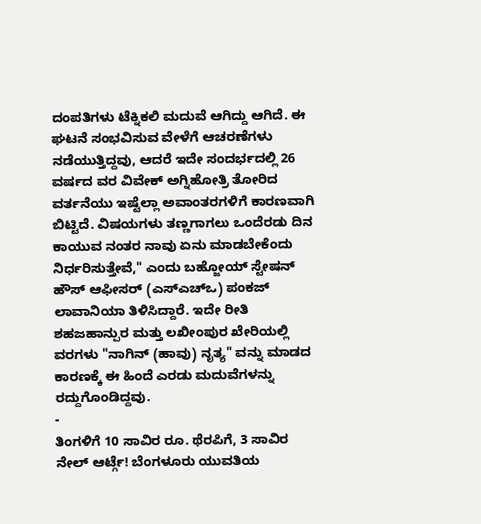ದಂಪತಿಗಳು ಟೆಕ್ನಿಕಲಿ ಮದುವೆ ಆಗಿದ್ದು ಆಗಿದೆ. ಈ ಘಟನೆ ಸಂಭವಿಸುವ ವೇಳೆಗೆ ಆಚರಣೆಗಳು ನಡೆಯುತ್ತಿದ್ದವು, ಆದರೆ ಇದೇ ಸಂದರ್ಭದಲ್ಲಿ 26 ವರ್ಷದ ವರ ವಿವೇಕ್ ಅಗ್ನಿಹೋತ್ರಿ ತೋರಿದ ವರ್ತನೆಯು ಇಷ್ಟೆಲ್ಲಾ ಅವಾಂತರಗಳಿಗೆ ಕಾರಣವಾಗಿ ಬಿಟ್ಟಿದೆ. ವಿಷಯಗಳು ತಣ್ಣಗಾಗಲು ಒಂದೆರಡು ದಿನ ಕಾಯುವ ನಂತರ ನಾವು ಏನು ಮಾಡಬೇಕೆಂದು ನಿರ್ಧರಿಸುತ್ತೇವೆ," ಎಂದು ಬಹ್ಜೋಯ್ ಸ್ಟೇಷನ್ ಹೌಸ್ ಆಫೀಸರ್ (ಎಸ್ಎಚ್ಒ) ಪಂಕಜ್ ಲಾವಾನಿಯಾ ತಿಳಿಸಿದ್ದಾರೆ. ಇದೇ ರೀತಿ ಶಹಜಹಾನ್ಪುರ ಮತ್ತು ಲಖೀಂಪುರ ಖೇರಿಯಲ್ಲಿ ವರಗಳು "ನಾಗಿನ್ (ಹಾವು) ನೃತ್ಯ" ವನ್ನು ಮಾಡದ ಕಾರಣಕ್ಕೆ ಈ ಹಿಂದೆ ಎರಡು ಮದುವೆಗಳನ್ನು ರದ್ದುಗೊಂಡಿದ್ದವು.
-
ತಿಂಗಳಿಗೆ 10 ಸಾವಿರ ರೂ. ಥೆರಪಿಗೆ, 3 ಸಾವಿರ ನೇಲ್ ಆರ್ಟ್ಗೆ! ಬೆಂಗಳೂರು ಯುವತಿಯ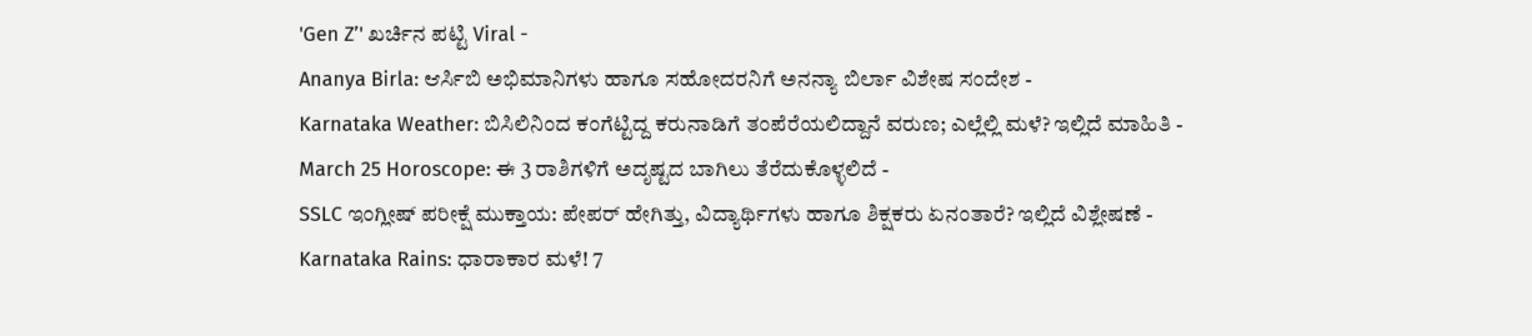'Gen Z’' ಖರ್ಚಿನ ಪಟ್ಟಿ Viral -
Ananya Birla: ಆರ್ಸಿಬಿ ಅಭಿಮಾನಿಗಳು ಹಾಗೂ ಸಹೋದರನಿಗೆ ಅನನ್ಯಾ ಬಿರ್ಲಾ ವಿಶೇಷ ಸಂದೇಶ -
Karnataka Weather: ಬಿಸಿಲಿನಿಂದ ಕಂಗೆಟ್ಟಿದ್ದ ಕರುನಾಡಿಗೆ ತಂಪೆರೆಯಲಿದ್ದಾನೆ ವರುಣ; ಎಲ್ಲೆಲ್ಲಿ ಮಳೆ? ಇಲ್ಲಿದೆ ಮಾಹಿತಿ -
March 25 Horoscope: ಈ 3 ರಾಶಿಗಳಿಗೆ ಅದೃಷ್ಟದ ಬಾಗಿಲು ತೆರೆದುಕೊಳ್ಳಲಿದೆ -
SSLC ಇಂಗ್ಲೀಷ್ ಪರೀಕ್ಷೆ ಮುಕ್ತಾಯ: ಪೇಪರ್ ಹೇಗಿತ್ತು, ವಿದ್ಯಾರ್ಥಿಗಳು ಹಾಗೂ ಶಿಕ್ಷಕರು ಏನಂತಾರೆ? ಇಲ್ಲಿದೆ ವಿಶ್ಲೇಷಣೆ -
Karnataka Rains: ಧಾರಾಕಾರ ಮಳೆ! 7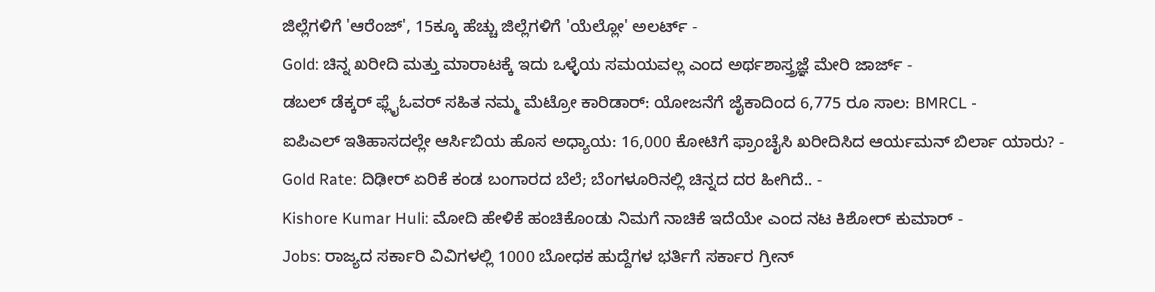ಜಿಲ್ಲೆಗಳಿಗೆ 'ಆರೆಂಜ್', 15ಕ್ಕೂ ಹೆಚ್ಚು ಜಿಲ್ಲೆಗಳಿಗೆ 'ಯೆಲ್ಲೋ' ಅಲರ್ಟ್ -
Gold: ಚಿನ್ನ ಖರೀದಿ ಮತ್ತು ಮಾರಾಟಕ್ಕೆ ಇದು ಒಳ್ಳೆಯ ಸಮಯವಲ್ಲ ಎಂದ ಅರ್ಥಶಾಸ್ತ್ರಜ್ಞೆ ಮೇರಿ ಜಾರ್ಜ್ -
ಡಬಲ್ ಡೆಕ್ಕರ್ ಫ್ಲೈಓವರ್ ಸಹಿತ ನಮ್ಮ ಮೆಟ್ರೋ ಕಾರಿಡಾರ್: ಯೋಜನೆಗೆ ಜೈಕಾದಿಂದ 6,775 ರೂ ಸಾಲ: BMRCL -
ಐಪಿಎಲ್ ಇತಿಹಾಸದಲ್ಲೇ ಆರ್ಸಿಬಿಯ ಹೊಸ ಅಧ್ಯಾಯ: 16,000 ಕೋಟಿಗೆ ಫ್ರಾಂಚೈಸಿ ಖರೀದಿಸಿದ ಆರ್ಯಮನ್ ಬಿರ್ಲಾ ಯಾರು? -
Gold Rate: ದಿಢೀರ್ ಏರಿಕೆ ಕಂಡ ಬಂಗಾರದ ಬೆಲೆ; ಬೆಂಗಳೂರಿನಲ್ಲಿ ಚಿನ್ನದ ದರ ಹೀಗಿದೆ.. -
Kishore Kumar Huli: ಮೋದಿ ಹೇಳಿಕೆ ಹಂಚಿಕೊಂಡು ನಿಮಗೆ ನಾಚಿಕೆ ಇದೆಯೇ ಎಂದ ನಟ ಕಿಶೋರ್ ಕುಮಾರ್ -
Jobs: ರಾಜ್ಯದ ಸರ್ಕಾರಿ ವಿವಿಗಳಲ್ಲಿ 1000 ಬೋಧಕ ಹುದ್ದೆಗಳ ಭರ್ತಿಗೆ ಸರ್ಕಾರ ಗ್ರೀನ್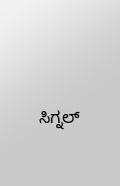ಸಿಗ್ನಲ್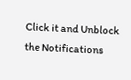Click it and Unblock the Notifications